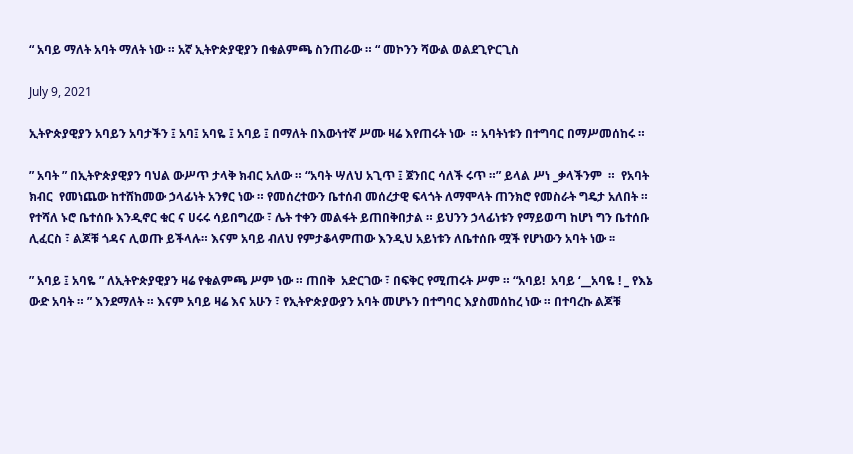“ አባይ ማለት አባት ማለት ነው ። አኛ ኢትዮጵያዊያን በቁልምጫ ስንጠራው ። “ መኮንን ሻውል ወልደጊዮርጊስ

July 9, 2021

ኢትዮጵያዊያን አባይን አባታችን ፤ አባ፤ አባዬ ፤ አባይ ፤ በማለት በእውነተኛ ሥሙ ዛሬ እየጠሩት ነው  ። አባትነቱን በተግባር በማሥመሰከሩ ።

” አባት ” በኢትዮጵያዊያን ባህል ውሥጥ ታላቅ ክብር አለው ። “አባት ሣለህ አጊጥ ፤ ጀንበር ሳለች ሩጥ ።” ይላል ሥነ _ቃላችንም  ።  የአባት  ክብር  የመነጨው ከተሸከመው ኃላፊነት አንፃር ነው ። የመሰረተውን ቤተሰብ መሰረታዊ ፍላጎት ለማሞላት ጠንክሮ የመስራት ግዴታ አለበት ። የተሻለ ኑሮ ቤተሰቡ እንዲኖር ቁር ና ሀሩሩ ሳይበግረው ፣ ሌት ተቀን መልፋት ይጠበቅበታል ። ይህንን ኃላፊነቱን የማይወጣ ከሆነ ግን ቤተሰቡ ሊፈርስ ፣ ልጆቹ ጎዳና ሊወጡ ይችላሉ። እናም አባይ ብለህ የምታቆላምጠው እንዲህ አይነቱን ለቤተሰቡ ሟች የሆነውን አባት ነው ፡፡

” አባይ ፤ አባዬ ” ለኢትዮጵያዊያን ዛሬ የቁልምጫ ሥም ነው ። ጠበቅ  አድርገው ፣ በፍቅር የሚጠሩት ሥም ። “አባይ!  አባይ ‘__አባዬ ! _ የእኔ ውድ አባት ። ” እንደማለት ። እናም አባይ ዛሬ እና አሁን ፣ የኢትዮጵያውያን አባት መሆኑን በተግባር እያስመሰከረ ነው ። በተባረኩ ልጆቹ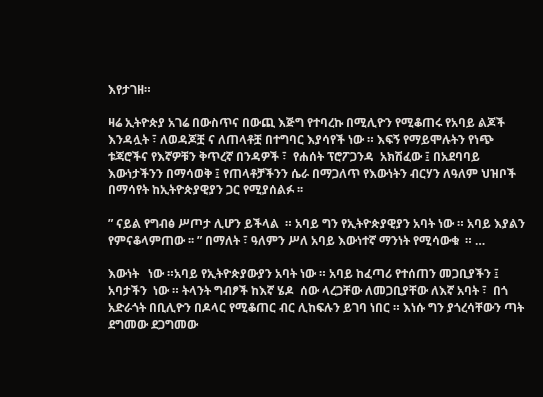እየታገዘ።

ዛሬ ኢትዮጵያ አገሬ በውስጥና በውጪ እጅግ የተባረኩ በሚሊዮን የሚቆጠሩ የአባይ ልጆች  እንዳሏት ፣ ለወዳጆቿ ና ለጠላቶቿ በተግባር እያሳየች ነው ። እፍኝ የማይሞሉትን የነጭ ቱጃሮችና የእኛዎቹን ቅጥረኛ በንዳዎች ፣  የሐሰት ፕሮፖጋንዳ  አክሽፈው ፤ በአደባባይ እውነታችንን በማሳወቅ ፤ የጠላቶቻችንን ሴራ በማጋለጥ የእውነትን ብርሃን ለዓለም ህዝቦች በማሳየት ከኢትዮጵያዊያን ጋር የሚያሰልፉ ፡፡

” ናይል የግብፅ ሥጦታ ሊሆን ይችላል  ። አባይ ግን የኢትዮጵያዊያን አባት ነው ። አባይ እያልን የምናቆላምጠው ፡፡ ” በማለት ፣ ዓለምን ሥለ አባይ እውነተኛ ማንነት የሚሳውቁ  ። …

እውነት   ነው ።አባይ የኢትዮጵያውያን አባት ነው ። አባይ ከፈጣሪ የተሰጠን መጋቢያችን ፤ አባታችን  ነው ። ትላንት ግብፆች ከእኛ ሄዶ  ሰው ላረጋቸው ለመጋቢያቸው ለእኛ አባት ፣  በጎ አድራጎት በቢሊዮን በዶላር የሚቆጠር ብር ሊከፍሉን ይገባ ነበር ። እነሱ ግን ያጎረሳቸውን ጣት ደግመው ደጋግመው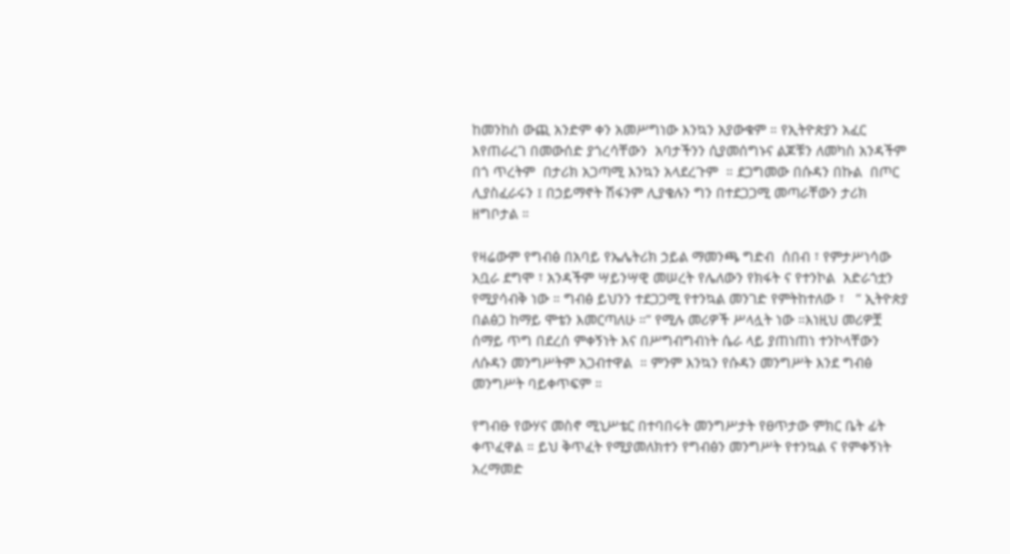ከመንከስ ውጪ አንድም ቀን አመሥግነው እንኳን አያውቁም ። የኢትዮጵያን አፈር እየጠራረገ በመውሰድ ያጎረሳቸውን  አባታችንን ሲያመሰግኑና ልጆቹን ለመካስ አንዳችም በጎ ጥረትም  በታሪክ አጋጣሚ እንኳን አላደረጉም  ። ደጋግመው በሱዳን በኩል  በጦር ሊያስፈራሩን ፤ በኃይማኖት ሽፋንም ሊያቄሉን ግን በተደጋጋሚ መጣራቸውን ታሪክ ዘግቦታል ።

የዛሬውም የግብፅ በአባይ የኤሌትሪክ ኃይል ማመንጫ ግድብ  ሰበብ ፣ የምታሥነሳው አቧራ ደግሞ ፣ አንዳችም ሣይንሣዊ መሠረት የሌለውን የክፋት ና የተንኮል  አድራጎቷን የሚያሳብቅ ነው ። ግብፅ ይህንን ተደጋጋሚ የተንኳል መንገድ የምትከተለው ፣   ” ኢትዮጵያ በልፅጋ ከማይ ሞቴን እመርጣለሁ ።” የሚሉ መሪዎች ሥላሏት ነው ።እነዚህ መሪዎቿ ሰማይ ጥግ በደረሰ ምቀኝነት እና በሥግብግብነት ሴራ ላይ ያጠነጠነ ተንኮላቸውን ለሱዳን መንግሥትም አጋብተዋል  ። ምንም እንኳን የሱዳን መንግሥት እንደ ግብፅ መንግሥት ባይቀጥፍም ።

የግብፁ የውሃና መስኖ ሚኒሥቴር በተባበሩት መንግሥታት የፀጥታው ምክር ቤት ፊት ቀጥፈዋል ። ይህ ቅጥፈት የሚያመለክተን የግብፅን መንግሥት የተንኳል ና የምቀኝነት  አረማመድ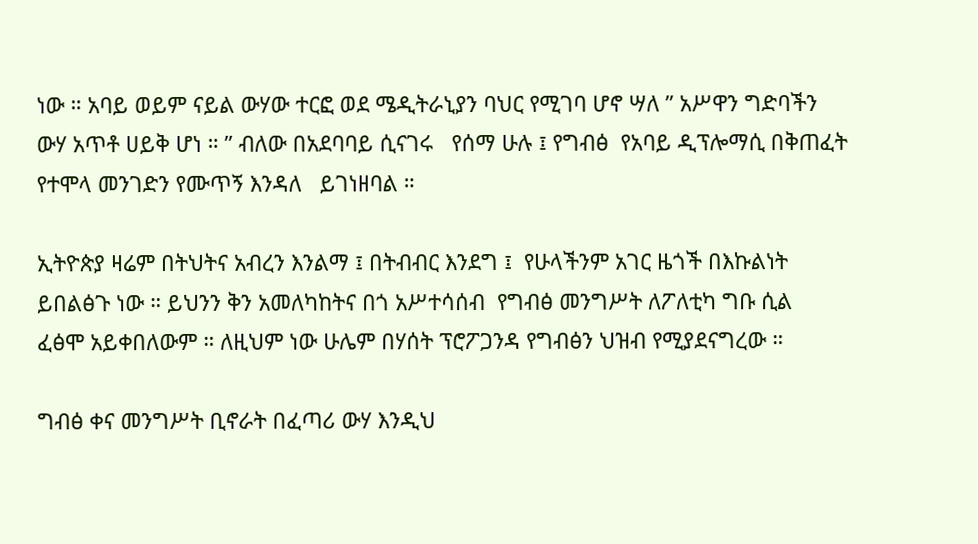ነው ። አባይ ወይም ናይል ውሃው ተርፎ ወደ ሜዲትራኒያን ባህር የሚገባ ሆኖ ሣለ ” አሥዋን ግድባችን  ውሃ አጥቶ ሀይቅ ሆነ ። ” ብለው በአደባባይ ሲናገሩ   የሰማ ሁሉ ፤ የግብፅ  የአባይ ዲፕሎማሲ በቅጠፈት የተሞላ መንገድን የሙጥኝ እንዳለ   ይገነዘባል ።

ኢትዮጵያ ዛሬም በትህትና አብረን እንልማ ፤ በትብብር እንደግ ፤  የሁላችንም አገር ዜጎች በእኩልነት ይበልፅጉ ነው ። ይህንን ቅን አመለካከትና በጎ አሥተሳሰብ  የግብፅ መንግሥት ለፖለቲካ ግቡ ሲል  ፈፅሞ አይቀበለውም ። ለዚህም ነው ሁሌም በሃሰት ፕሮፖጋንዳ የግብፅን ህዝብ የሚያደናግረው ።

ግብፅ ቀና መንግሥት ቢኖራት በፈጣሪ ውሃ እንዲህ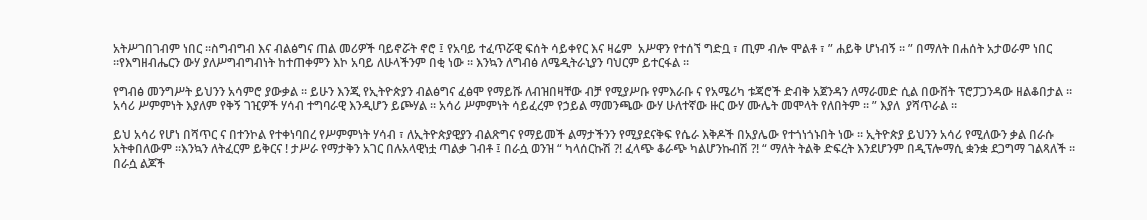አትሥገበገብም ነበር ።ስግብግብ እና ብልፅግና ጠል መሪዎች ባይኖሯት ኖሮ ፤ የአባይ ተፈጥሯዊ ፍሰት ሳይቀየር እና ዛሬም  አሥዋን የተሰኘ ግድቧ ፣ ጢም ብሎ ሞልቶ ፣ ” ሐይቅ ሆነብኝ ፡፡ ” በማለት በሐሰት አታወራም ነበር ።የእግዘብሔርን ውሃ ያለሥግብግብነት ከተጠቀምን እኮ አባይ ለሁላችንም በቂ ነው ። እንኳን ለግብፅ ለሜዲትራኒያን ባህርም ይተርፋል ።

የግብፅ መንግሥት ይህንን አሳምሮ ያውቃል ። ይሁን እንጂ የኢትዮጵያን ብልፅግና ፈፅሞ የማይሹ ለብዝበዛቸው ብቻ የሚያሥቡ የምእራቡ ና የአሜሪካ ቱጃሮች ድብቅ አጀንዳን ለማራመድ ሲል በውሸት ፕሮፓጋንዳው ዘልቆበታል ። አሳሪ ሥምምነት እያለም የቅኝ ገዢዎች ሃሳብ ተግባራዊ እንዲሆን ይጮሃል ። አሳሪ ሥምምነት ሳይፈረም የኃይል ማመንጫው ውሃ ሁለተኛው ዙር ውሃ ሙሌት መሞላት የለበትም ። ” እያለ  ያሻጥራል ።

ይህ አሳሪ የሆነ በሻጥር ና በተንኮል የተቀነባበረ የሥምምነት ሃሳብ ፣ ለኢትዮጵያዊያን ብልጽግና የማይመች ልማታችንን የሚያደናቅፍ የሴራ እቅዶች በአያሌው የተጎነጎኑበት ነው ። ኢትዮጵያ ይህንን አሳሪ የሚለውን ቃል በራሱ አትቀበለውም ።እንኳን ለትፈርም ይቅርና ! ታሥራ የማታቅን አገር በሉአላዊነቷ ጣልቃ ገብቶ ፤ በራሷ ወንዝ “ ካላሰርኩሽ ?! ፈላጭ ቆራጭ ካልሆንኩብሽ ?! “ ማለት ትልቅ ድፍረት እንደሆንም በዲፕሎማሲ ቋንቋ ደጋግማ ገልጻለች ። በራሷ ልጆች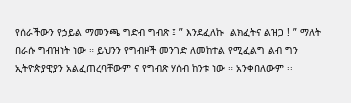የሰራችውን የኃይል ማመንጫ ግድብ ግብጽ ፤ ” እንደፈለኩ  ልክፈትና ልዝጋ ! ” ማለት በራሱ ግብዝነት ነው ። ይህንን የግብዞች መንገድ ለመከተል የሚፈልግ ልብ ግን ኢትዮጵያዊያን አልፈጠረባቸውም ና የግብጽ ሃሰብ ከንቱ ነው ። አንቀበለውም ፡፡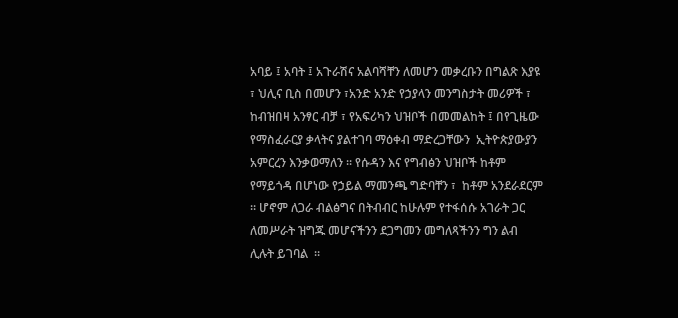አባይ ፤ አባት ፤ አጉራሽና አልባሻቸን ለመሆን መቃረቡን በግልጽ እያዩ ፣ ህሊና ቢስ በመሆን ፣አንድ አንድ የኃያላን መንግስታት መሪዎች ፣ ከብዝበዛ አንፃር ብቻ ፣ የአፍሪካን ህዝቦች በመመልከት ፤ በየጊዜው የማስፈራርያ ቃላትና ያልተገባ ማዕቀብ ማድረጋቸውን  ኢትዮጵያውያን አምርረን እንቃወማለን ፡፡ የሱዳን እና የግብፅን ህዝቦች ከቶም የማይጎዳ በሆነው የኃይል ማመንጫ ግድባቸን ፣  ከቶም አንደራደርም ። ሆኖም ለጋራ ብልፅግና በትብብር ከሁሉም የተፋሰሱ አገራት ጋር  ለመሥራት ዝግጁ መሆናችንን ደጋግመን መግለጻችንን ግን ልብ ሊሉት ይገባል  ።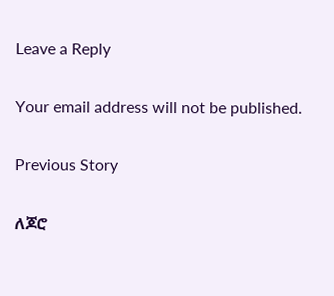Leave a Reply

Your email address will not be published.

Previous Story

ለጆሮ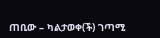ጠቢው – ካልታወቀ(ች) ገጣሚ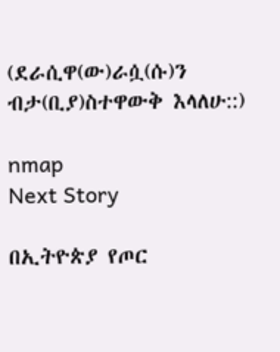(ደራሲዋ(ው)ራሷ(ሱ)ን ብታ(ቢያ)ስተዋውቅ እላለሁ::)

nmap
Next Story

በኢትዮጵያ የጦር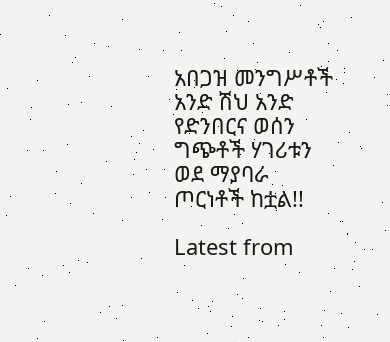አበጋዝ መንግሥቶች አንድ ሽህ አንድ የድንበርና ወሰን ግጭቶች ሃገሪቱን ወደ ማያባራ ጦርነቶች ከቷል!!

Latest from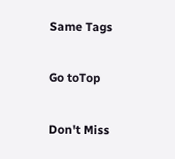Same Tags

Go toTop

Don't Miss